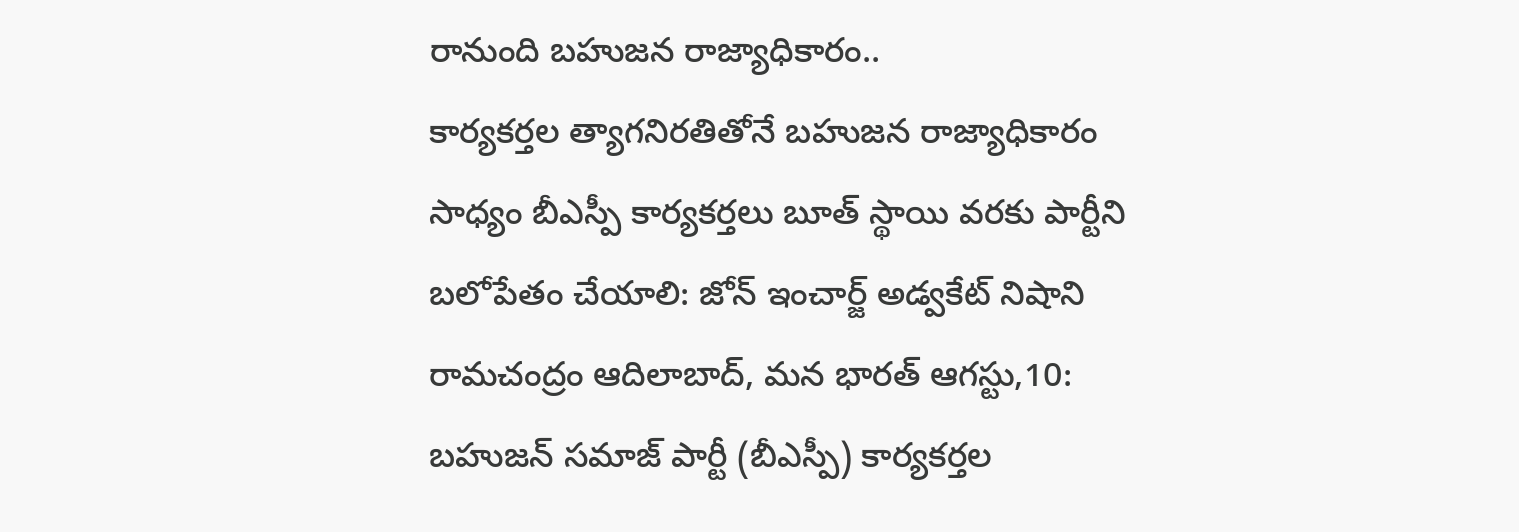రానుంది బహుజన రాజ్యాధికారం..
కార్యకర్తల త్యాగనిరతితోనే బహుజన రాజ్యాధికారం సాధ్యం బీఎస్పీ కార్యకర్తలు బూత్ స్థాయి వరకు పార్టీని బలోపేతం చేయాలి: జోన్ ఇంచార్జ్ అడ్వకేట్ నిషాని రామచంద్రం ఆదిలాబాద్, మన భారత్ ఆగస్టు,10: బహుజన్ సమాజ్ పార్టీ (బీఎస్పీ) కార్యకర్తల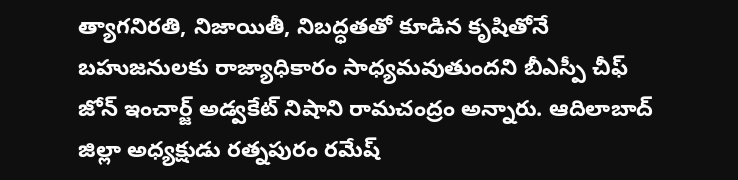త్యాగనిరతి, నిజాయితీ, నిబద్ధతతో కూడిన కృషితోనే బహుజనులకు రాజ్యాధికారం సాధ్యమవుతుందని బీఎస్పీ చీఫ్ జోన్ ఇంచార్జ్ అడ్వకేట్ నిషాని రామచంద్రం అన్నారు. ఆదిలాబాద్ జిల్లా అధ్యక్షుడు రత్నపురం రమేష్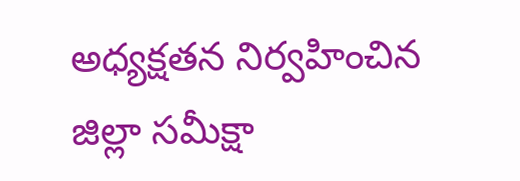అధ్యక్షతన నిర్వహించిన జిల్లా సమీక్షా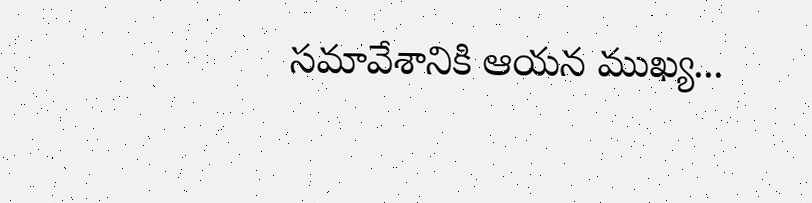సమావేశానికి ఆయన ముఖ్య...